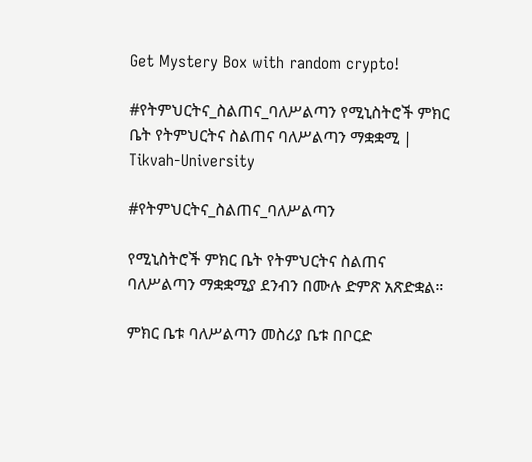Get Mystery Box with random crypto!

#የትምህርትና_ስልጠና_ባለሥልጣን የሚኒስትሮች ምክር ቤት የትምህርትና ስልጠና ባለሥልጣን ማቋቋሚ | Tikvah-University

#የትምህርትና_ስልጠና_ባለሥልጣን

የሚኒስትሮች ምክር ቤት የትምህርትና ስልጠና ባለሥልጣን ማቋቋሚያ ደንብን በሙሉ ድምጽ አጽድቋል።

ምክር ቤቱ ባለሥልጣን መስሪያ ቤቱ በቦርድ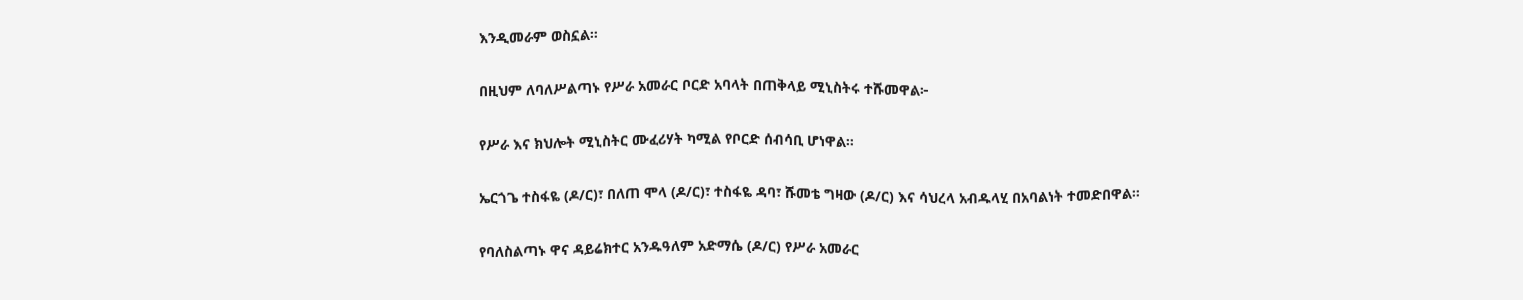እንዲመራም ወስኗል።

በዚህም ለባለሥልጣኑ የሥራ አመራር ቦርድ አባላት በጠቅላይ ሚኒስትሩ ተሹመዋል፦

የሥራ እና ክህሎት ሚኒስትር ሙፈሪሃት ካሚል የቦርድ ሰብሳቢ ሆነዋል።

ኤርጎጌ ተስፋዬ (ዶ/ር)፣ በለጠ ሞላ (ዶ/ር)፣ ተስፋዬ ዳባ፣ ሹመቴ ግዛው (ዶ/ር) እና ሳህረላ አብዱላሂ በአባልነት ተመድበዋል።

የባለስልጣኑ ዋና ዳይሬክተር አንዱዓለም አድማሴ (ዶ/ር) የሥራ አመራር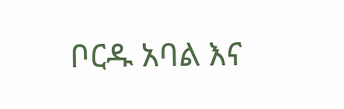ቦርዱ አባል እና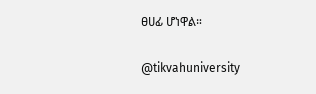ፀሀፊ ሆነዋል።

@tikvahuniversity